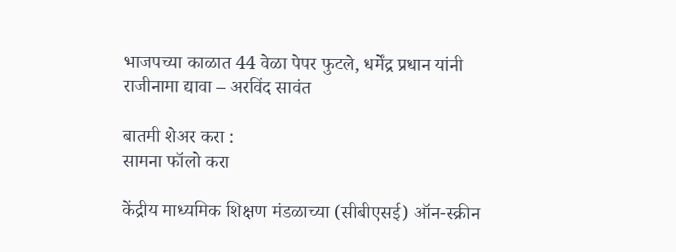भाजपच्या काळात 44 वेळा पेपर फुटले, धर्मेंद्र प्रधान यांनी राजीनामा द्यावा – अरविंद सावंत

बातमी शेअर करा :
सामना फॉलो करा

केंद्रीय माध्यमिक शिक्षण मंडळाच्या (सीबीएसई) ऑन-स्क्रीन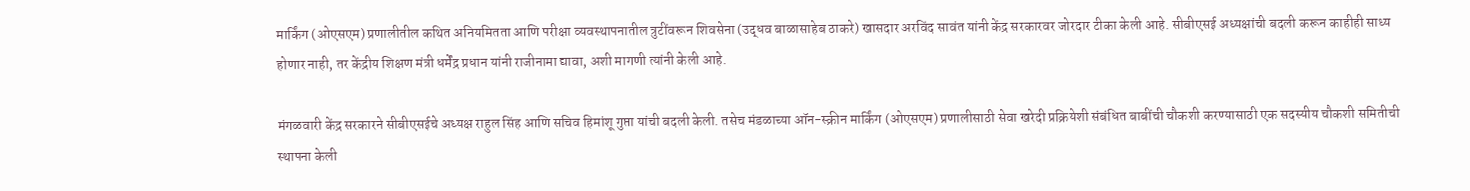मार्किंग (ओएसएम) प्रणालीतील कथित अनियमितता आणि परीक्षा व्यवस्थापनातील त्रुटींवरून शिवसेना (उद्धव बाळासाहेब ठाकरे) खासदार अरविंद सावंत यांनी केंद्र सरकारवर जोरदार टीका केली आहे. सीबीएसई अध्यक्षांची बदली करून काहीही साध्य होणार नाही, तर केंद्रीय शिक्षण मंत्री धर्मेंद्र प्रधान यांनी राजीनामा द्यावा, अशी मागणी त्यांनी केली आहे.

मंगळवारी केंद्र सरकारने सीबीएसईचे अध्यक्ष राहुल सिंह आणि सचिव हिमांशू गुप्ता यांची बदली केली. तसेच मंडळाच्या ऑन-स्क्रीन मार्किंग (ओएसएम) प्रणालीसाठी सेवा खरेदी प्रक्रियेशी संबंधित बाबींची चौकशी करण्यासाठी एक सदस्यीय चौकशी समितीची स्थापना केली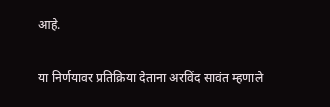आहे.

या निर्णयावर प्रतिक्रिया देताना अरविंद सावंत म्हणाले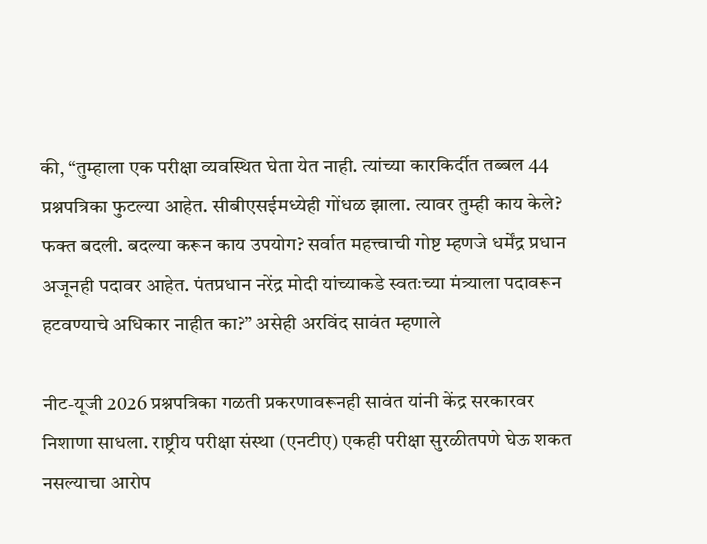की, “तुम्हाला एक परीक्षा व्यवस्थित घेता येत नाही. त्यांच्या कारकिर्दीत तब्बल 44 प्रश्नपत्रिका फुटल्या आहेत. सीबीएसईमध्येही गोंधळ झाला. त्यावर तुम्ही काय केले? फक्त बदली. बदल्या करून काय उपयोग? सर्वात महत्त्वाची गोष्ट म्हणजे धर्मेंद्र प्रधान अजूनही पदावर आहेत. पंतप्रधान नरेंद्र मोदी यांच्याकडे स्वतःच्या मंत्र्याला पदावरून हटवण्याचे अधिकार नाहीत का?” असेही अरविंद सावंत म्हणाले

नीट-यूजी 2026 प्रश्नपत्रिका गळती प्रकरणावरूनही सावंत यांनी केंद्र सरकारवर निशाणा साधला. राष्ट्रीय परीक्षा संस्था (एनटीए) एकही परीक्षा सुरळीतपणे घेऊ शकत नसल्याचा आरोप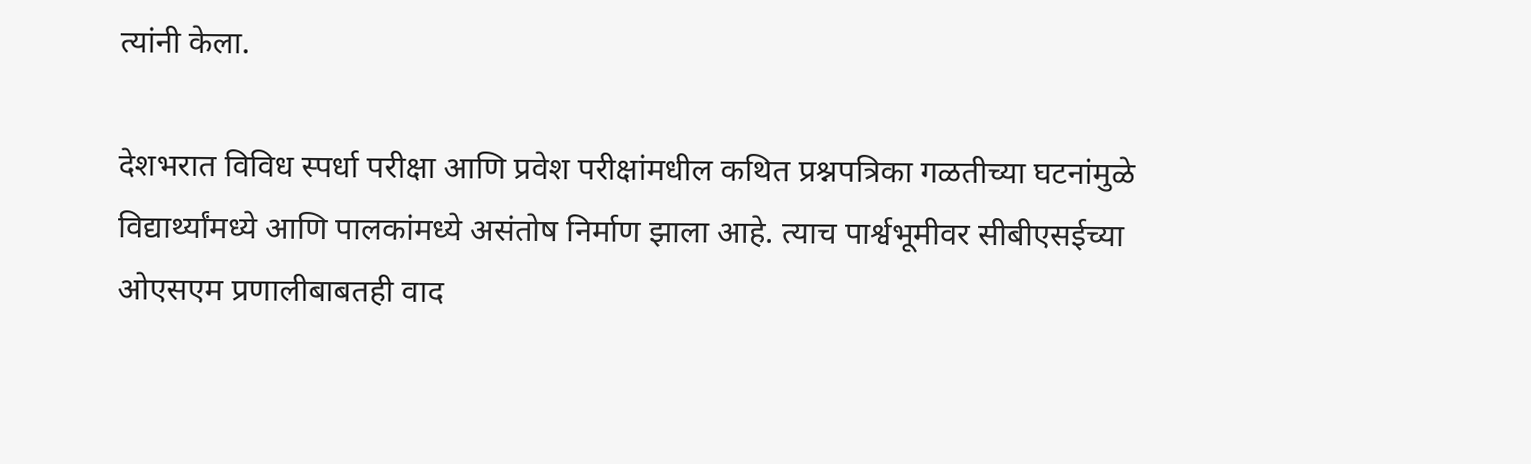त्यांनी केला.

देशभरात विविध स्पर्धा परीक्षा आणि प्रवेश परीक्षांमधील कथित प्रश्नपत्रिका गळतीच्या घटनांमुळे विद्यार्थ्यांमध्ये आणि पालकांमध्ये असंतोष निर्माण झाला आहे. त्याच पार्श्वभूमीवर सीबीएसईच्या ओएसएम प्रणालीबाबतही वाद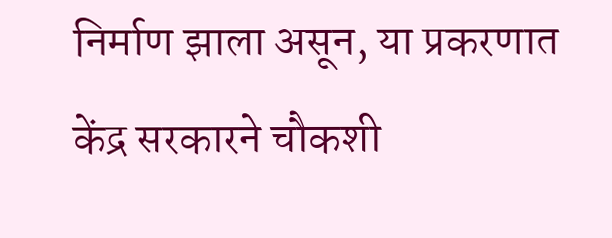निर्माण झाला असून, या प्रकरणात केंद्र सरकारने चौकशी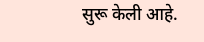सुरू केली आहे.